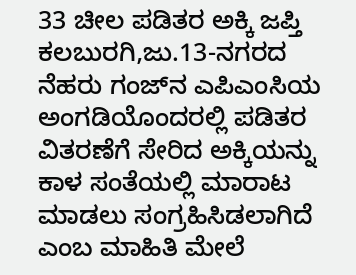33 ಚೀಲ ಪಡಿತರ ಅಕ್ಕಿ ಜಪ್ತಿ
ಕಲಬುರಗಿ,ಜು.13-ನಗರದ ನೆಹರು ಗಂಜ್‍ನ ಎಪಿಎಂಸಿಯ ಅಂಗಡಿಯೊಂದರಲ್ಲಿ ಪಡಿತರ ವಿತರಣೆಗೆ ಸೇರಿದ ಅಕ್ಕಿಯನ್ನು ಕಾಳ ಸಂತೆಯಲ್ಲಿ ಮಾರಾಟ ಮಾಡಲು ಸಂಗ್ರಹಿಸಿಡಲಾಗಿದೆ ಎಂಬ ಮಾಹಿತಿ ಮೇಲೆ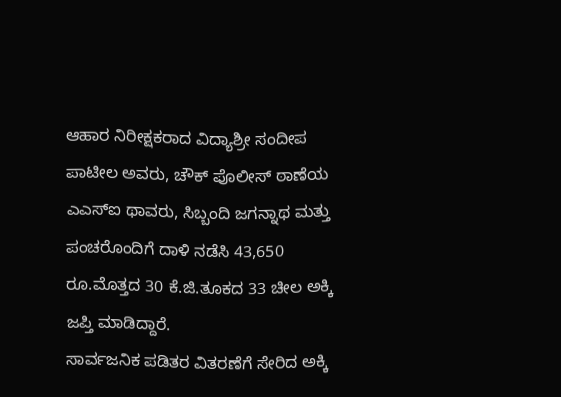ಆಹಾರ ನಿರೀಕ್ಷಕರಾದ ವಿದ್ಯಾಶ್ರೀ ಸಂದೀಪ ಪಾಟೀಲ ಅವರು, ಚೌಕ್ ಪೊಲೀಸ್ ಠಾಣೆಯ ಎಎಸ್‍ಐ ಥಾವರು, ಸಿಬ್ಬಂದಿ ಜಗನ್ನಾಥ ಮತ್ತು ಪಂಚರೊಂದಿಗೆ ದಾಳಿ ನಡೆಸಿ 43,650 ರೂ.ಮೊತ್ತದ 30 ಕೆ.ಜಿ.ತೂಕದ 33 ಚೀಲ ಅಕ್ಕಿ ಜಪ್ತಿ ಮಾಡಿದ್ದಾರೆ.
ಸಾರ್ವಜನಿಕ ಪಡಿತರ ವಿತರಣೆಗೆ ಸೇರಿದ ಅಕ್ಕಿ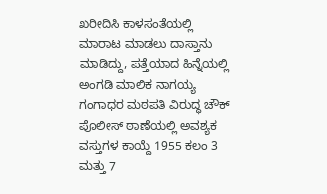ಖರೀದಿಸಿ ಕಾಳಸಂತೆಯಲ್ಲಿ ಮಾರಾಟ ಮಾಡಲು ದಾಸ್ತಾನು ಮಾಡಿದ್ದು, ಪತ್ತೆಯಾದ ಹಿನ್ನೆಯಲ್ಲಿ ಅಂಗಡಿ ಮಾಲಿಕ ನಾಗಯ್ಯ ಗಂಗಾಧರ ಮಠಪತಿ ವಿರುದ್ಧ ಚೌಕ್ ಪೊಲೀಸ್ ಠಾಣೆಯಲ್ಲಿ ಅವಶ್ಯಕ ವಸ್ತುಗಳ ಕಾಯ್ದೆ 1955 ಕಲಂ 3 ಮತ್ತು 7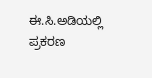ಈ.ಸಿ.ಅಡಿಯಲ್ಲಿ ಪ್ರಕರಣ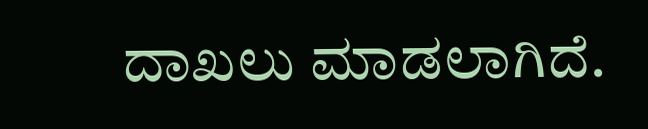ದಾಖಲು ಮಾಡಲಾಗಿದೆ.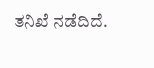ತನಿಖೆ ನಡೆದಿದೆ.